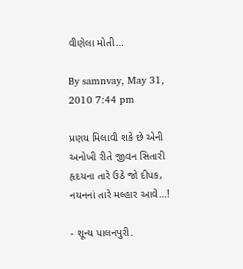વીણેલા મોતી…

By samnvay, May 31, 2010 7:44 pm

પ્રણય મિલાવી શકે છે એની અનોખી રીતે જીવન સિતારી
હૃદયના તારે ઉઠે જો દીપક, નયનનાં તારે મલ્હાર આવે…!

- શૂન્ય પાલનપુરી.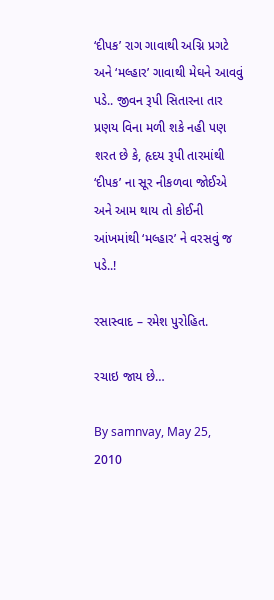‘દીપક’ રાગ ગાવાથી અગ્નિ પ્રગટે અને ‘મલ્હાર’ ગાવાથી મેઘને આવવું પડે.. જીવન રૂપી સિતારના તાર પ્રણય વિના મળી શકે નહી પણ શરત છે કે, હૃદય રૂપી તારમાંથી ‘દીપક’ ના સૂર નીકળવા જોઈએ અને આમ થાય તો કોઈની આંખમાંથી ‘મલ્હાર’ ને વરસવું જ પડે..!

રસાસ્વાદ – રમેશ પુરોહિત.

રચાઇ જાય છે…

By samnvay, May 25, 2010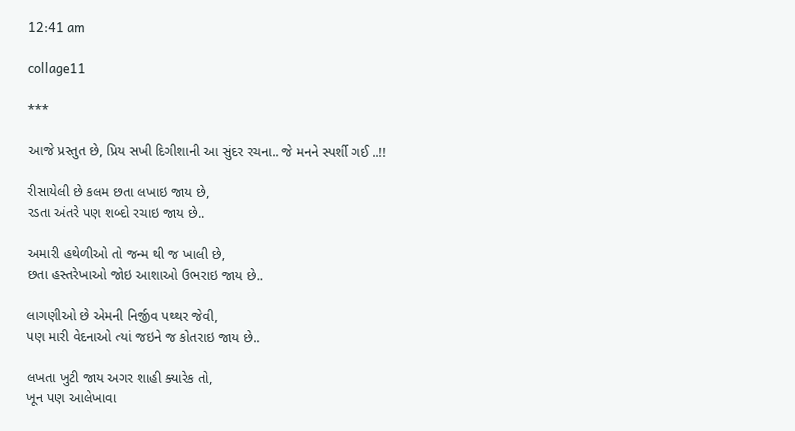12:41 am

collage11

***

આજે પ્રસ્તુત છે, પ્રિય સખી દિગીશાની આ સુંદર રચના.. જે મનને સ્પર્શી ગઈ ..!!

રીસાયેલી છે કલમ છતા લખાઇ જાય છે,
રડતા અંતરે પણ શબ્દો રચાઇ જાય છે..

અમારી હથેળીઓ તો જન્મ થી જ ખાલી છે,
છતા હસ્તરેખાઓ જોઇ આશાઓ ઉભરાઇ જાય છે..

લાગણીઓ છે એમની નિર્જીવ પથ્થર જેવી,
પણ મારી વેદનાઓ ત્યાં જઇને જ કોતરાઇ જાય છે..

લખતા ખુટી જાય અગર શાહી ક્યારેક તો,
ખૂન પણ આલેખાવા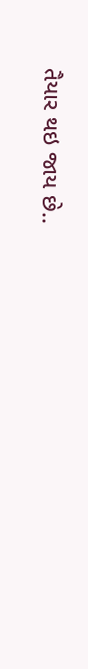તૈયાર થઇ જાય છે..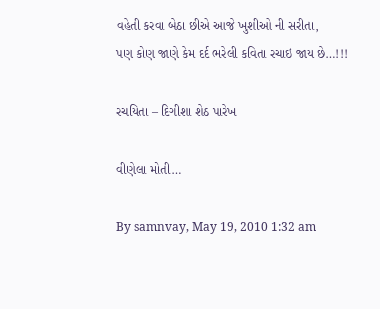વહેતી કરવા બેઠા છીએ આજે ખુશીઓ ની સરીતા,
પણ કોણ જાણે કેમ દર્દ ભરેલી કવિતા રચાઇ જાય છે…!!!

રચયિતા – દિગીશા શેઠ પારેખ

વીણેલા મોતી…

By samnvay, May 19, 2010 1:32 am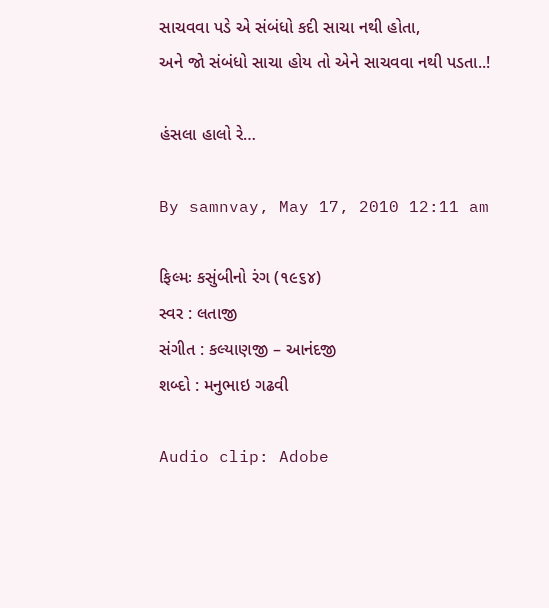સાચવવા પડે એ સંબંધો કદી સાચા નથી હોતા,
અને જો સંબંધો સાચા હોય તો એને સાચવવા નથી પડતા..!

હંસલા હાલો રે…

By samnvay, May 17, 2010 12:11 am

ફિલ્મઃ કસુંબીનો રંગ (૧૯૬૪)
સ્વર : લતાજી
સંગીત : કલ્યાણજી – આનંદજી
શબ્દો : મનુભાઇ ગઢવી

Audio clip: Adobe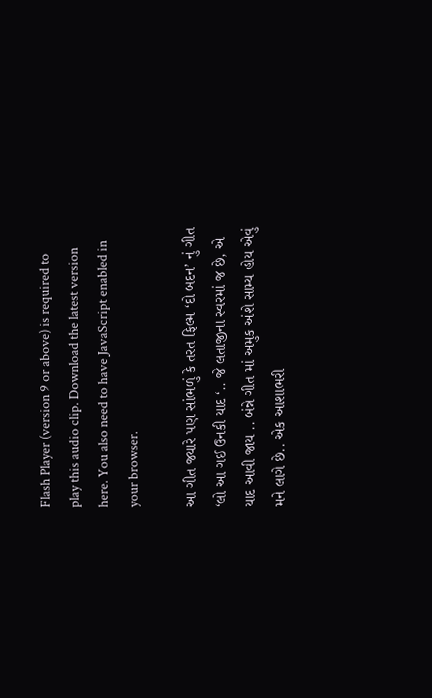Flash Player (version 9 or above) is required to play this audio clip. Download the latest version here. You also need to have JavaScript enabled in your browser.

આ ગીત જ્યારે પણ સાંભળું કે તરત ફિલ્મ ‘દો બદન’ નું ગીત ‘લો આ ગઈ ઉનકી યાદ ‘.. જે લતાજીના સ્વરમાં જ છે, એ યાદ આવી જાય .. બંન્ને ગીત માં અમુક અંશે સામ્ય હોય એવું મને લાગે છે.. એક આશાભરી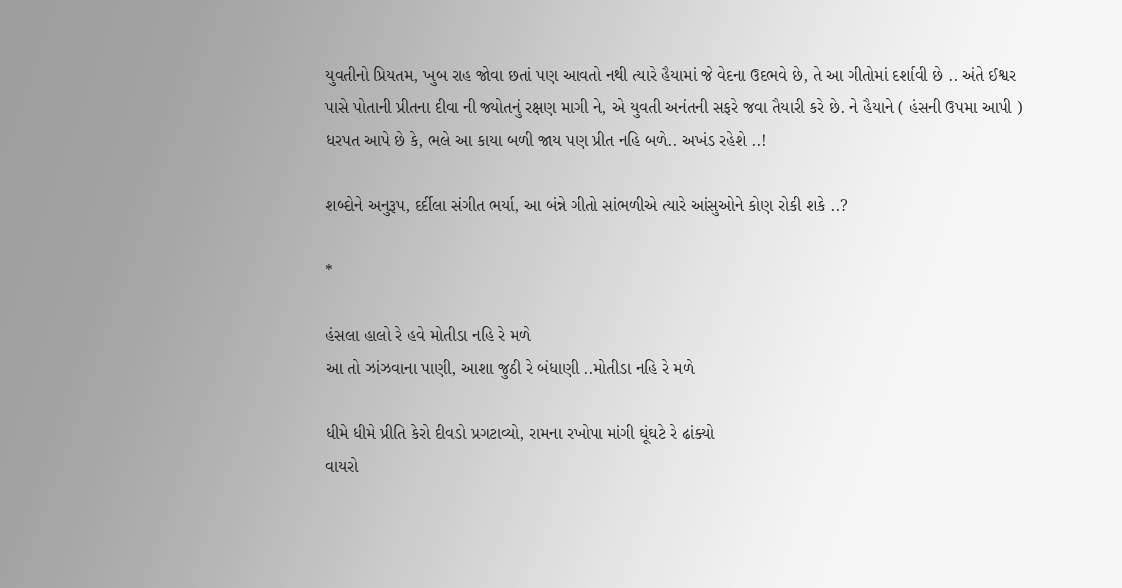યુવતીનો પ્રિયતમ, ખુબ રાહ જોવા છતાં પણ આવતો નથી ત્યારે હૈયામાં જે વેદના ઉદભવે છે, તે આ ગીતોમાં દર્શાવી છે .. અંતે ઈશ્વર પાસે પોતાની પ્રીતના દીવા ની જ્યોતનું રક્ષણ માગી ને, એ યુવતી અનંતની સફરે જવા તૈયારી કરે છે. ને હૈયાને ( હંસની ઉપમા આપી ) ધરપત આપે છે કે, ભલે આ કાયા બળી જાય પણ પ્રીત નહિ બળે.. અખંડ રહેશે ..!

શબ્દોને અનુરૂપ, દર્દીલા સંગીત ભર્યા, આ બંન્ને ગીતો સાંભળીએ ત્યારે આંસુઓને કોણ રોકી શકે ..?

*

હંસલા હાલો રે હવે મોતીડા નહિ રે મળે
આ તો ઝાંઝવાના પાણી, આશા જુઠી રે બંધાણી ..મોતીડા નહિ રે મળે

ધીમે ધીમે પ્રીતિ કેરો દીવડો પ્રગટાવ્યો, રામના રખોપા માંગી ઘૂંઘટે રે ઢાંક્યો
વાયરો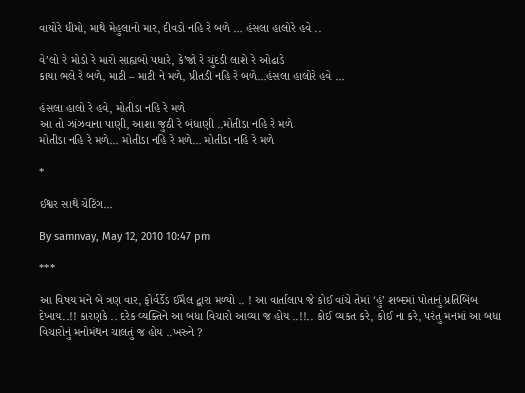વાયોરે ધીમો, માથે મેહુલાનો માર, દીવડો નહિ રે બળે … હંસલા હાલોરે હવે ..

વે’લો રે મોડો રે મારો સાહ્યબો પધારે, કે’જો રે ચુંદડી લાશે રે ઓઢાડે
કાયા ભલે રે બળે, માટી – માટી ને મળે, પ્રીતડી નહિ રે બળે…હંસલા હાલોરે હવે …

હંસલા હાલો રે હવે, મોતીડા નહિ રે મળે
આ તો ઝાંઝવાના પાણી, આશા જુઠી રે બંધાણી ..મોતીડા નહિ રે મળે
મોતીડા નહિ રે મળે… મોતીડા નહિ રે મળે… મોતીડા નહિ રે મળે

*

ઈશ્વર સાથે ચેટિંગ…

By samnvay, May 12, 2010 10:47 pm

***

આ વિષય મને બે ત્રણ વાર, ફોર્વર્ડેડ ઈમૈલ દ્વારા મળ્યો .. ! આ વાર્તાલાપ જે કોઈ વાંચે તેમાં ‘હું’ શબ્દમાં પોતાનું પ્રતિબિંબ દેખાય..!! કારણકે .. દરેક વ્યક્તિને આ બધા વિચારો આવ્યા જ હોય ..!!.. કોઈ વ્યકત કરે, કોઈ ના કરે, પરંતુ મનમાં આ બધા વિચારોનું મનોમંથન ચાલતું જ હોય ..ખરુને ?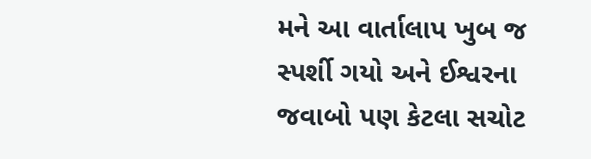મને આ વાર્તાલાપ ખુબ જ સ્પર્શી ગયો અને ઈશ્વરના જવાબો પણ કેટલા સચોટ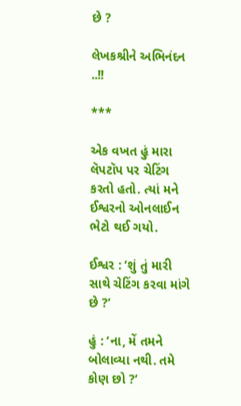છે ?

લેખકશ્રીને અભિનંદન ..!!

***

એક વખત હું મારા લૅપટૉપ પર ચેટિંગ કરતો હતો. ત્યાં મને ઈશ્વરનો ઓનલાઈન ભેટો થઈ ગયો.

ઈશ્વર : ‘શું તું મારી સાથે ચેટિંગ કરવા માંગે છે ?’

હું : ‘ના, મેં તમને બોલાવ્યા નથી. તમે કોણ છો ?’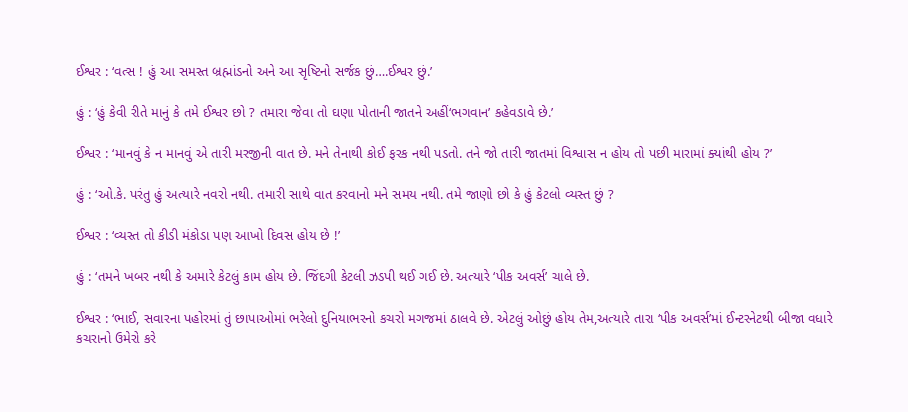ઈશ્વર : ‘વત્સ ! હું આ સમસ્ત બ્રહ્માંડનો અને આ સૃષ્ટિનો સર્જક છું….ઈશ્વર છું.’

હું : ‘હું કેવી રીતે માનું કે તમે ઈશ્વર છો ? તમારા જેવા તો ઘણા પોતાની જાતને અહીં‘ભગવાન’ કહેવડાવે છે.’

ઈશ્વર : ‘માનવું કે ન માનવું એ તારી મરજીની વાત છે. મને તેનાથી કોઈ ફરક નથી પડતો. તને જો તારી જાતમાં વિશ્વાસ ન હોય તો પછી મારામાં ક્યાંથી હોય ?’

હું : ‘ઓ.કે. પરંતુ હું અત્યારે નવરો નથી. તમારી સાથે વાત કરવાનો મને સમય નથી. તમે જાણો છો કે હું કેટલો વ્યસ્ત છું ?

ઈશ્વર : ‘વ્યસ્ત તો કીડી મંકોડા પણ આખો દિવસ હોય છે !’

હું : ‘તમને ખબર નથી કે અમારે કેટલું કામ હોય છે. જિંદગી કેટલી ઝડપી થઈ ગઈ છે. અત્યારે ‘પીક અવર્સ’ ચાલે છે.

ઈશ્વર : ‘ભાઈ, સવારના પહોરમાં તું છાપાઓમાં ભરેલો દુનિયાભરનો કચરો મગજમાં ઠાલવે છે. એટલું ઓછું હોય તેમ,અત્યારે તારા ‘પીક અવર્સ’માં ઈન્ટરનેટથી બીજા વધારે કચરાનો ઉમેરો કરે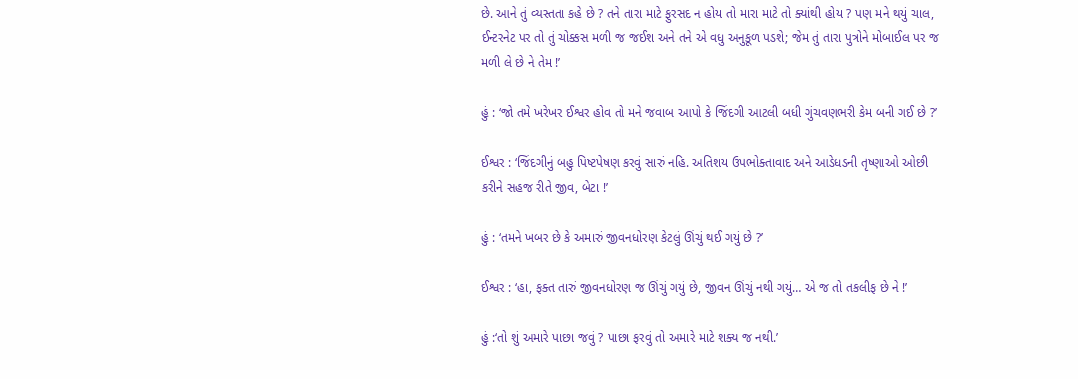છે. આને તું વ્યસ્તતા કહે છે ? તને તારા માટે ફુરસદ ન હોય તો મારા માટે તો ક્યાંથી હોય ? પણ મને થયું ચાલ, ઈન્ટરનેટ પર તો તું ચોક્કસ મળી જ જઈશ અને તને એ વધુ અનુકૂળ પડશે; જેમ તું તારા પુત્રોને મોબાઈલ પર જ મળી લે છે ને તેમ !’

હું : ‘જો તમે ખરેખર ઈશ્વર હોવ તો મને જવાબ આપો કે જિંદગી આટલી બધી ગુંચવણભરી કેમ બની ગઈ છે ?’

ઈશ્વર : ‘જિંદગીનું બહુ પિષ્ટપેષણ કરવું સારું નહિ. અતિશય ઉપભોક્તાવાદ અને આડેધડની તૃષ્ણાઓ ઓછી કરીને સહજ રીતે જીવ, બેટા !’

હું : ‘તમને ખબર છે કે અમારું જીવનધોરણ કેટલું ઊંચું થઈ ગયું છે ?’

ઈશ્વર : ‘હા, ફક્ત તારું જીવનધોરણ જ ઊંચું ગયું છે, જીવન ઊંચું નથી ગયું… એ જ તો તકલીફ છે ને !’

હું :‘તો શું અમારે પાછા જવું ? પાછા ફરવું તો અમારે માટે શક્ય જ નથી.’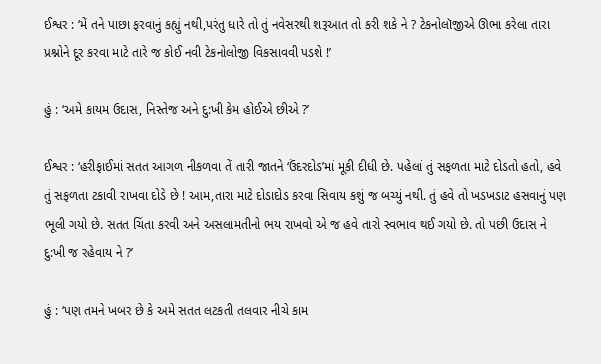ઈશ્વર : ‘મેં તને પાછા ફરવાનું કહ્યું નથી,પરંતુ ધારે તો તું નવેસરથી શરૂઆત તો કરી શકે ને ? ટેકનોલૉજીએ ઊભા કરેલા તારા પ્રશ્નોને દૂર કરવા માટે તારે જ કોઈ નવી ટેકનોલોજી વિકસાવવી પડશે !’

હું : ‘અમે કાયમ ઉદાસ, નિસ્તેજ અને દુ:ખી કેમ હોઈએ છીએ ?’

ઈશ્વર : ‘હરીફાઈમાં સતત આગળ નીકળવા તેં તારી જાતને ‘ઉંદરદોડ’માં મૂકી દીધી છે. પહેલાં તું સફળતા માટે દોડતો હતો, હવે તું સફળતા ટકાવી રાખવા દોડે છે ! આમ,તારા માટે દોડાદોડ કરવા સિવાય કશું જ બચ્યું નથી. તું હવે તો ખડખડાટ હસવાનું પણ ભૂલી ગયો છે. સતત ચિંતા કરવી અને અસલામતીનો ભય રાખવો એ જ હવે તારો સ્વભાવ થઈ ગયો છે. તો પછી ઉદાસ ને દુ:ખી જ રહેવાય ને ?’

હું : ‘પણ તમને ખબર છે કે અમે સતત લટકતી તલવાર નીચે કામ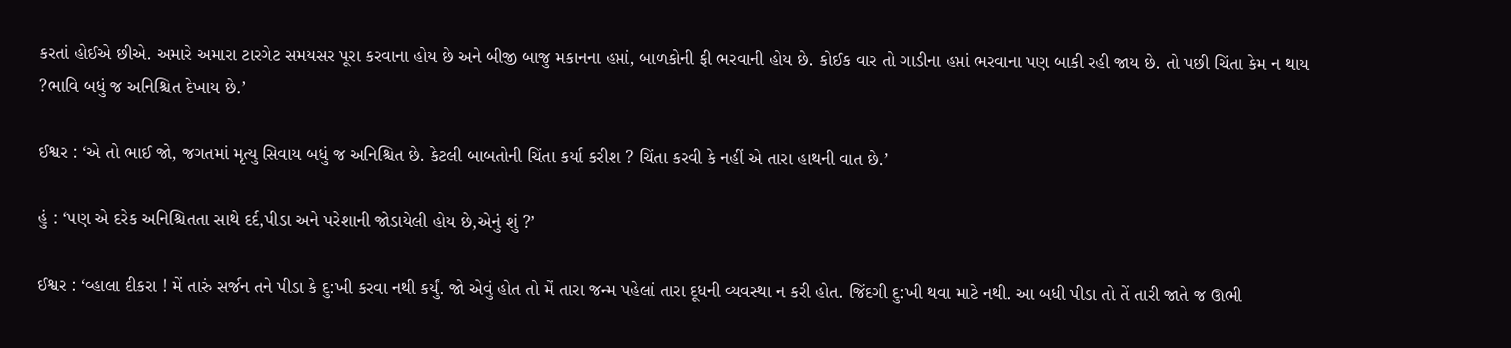કરતાં હોઈએ છીએ. અમારે અમારા ટારગેટ સમયસર પૂરા કરવાના હોય છે અને બીજી બાજુ મકાનના હપ્તાં, બાળકોની ફી ભરવાની હોય છે. કોઈક વાર તો ગાડીના હપ્તાં ભરવાના પણ બાકી રહી જાય છે. તો પછી ચિંતા કેમ ન થાય ?ભાવિ બધું જ અનિશ્ચિત દેખાય છે.’

ઈશ્વર : ‘એ તો ભાઈ જો, જગતમાં મૃત્યુ સિવાય બધું જ અનિશ્ચિત છે. કેટલી બાબતોની ચિંતા કર્યા કરીશ ? ચિંતા કરવી કે નહીં એ તારા હાથની વાત છે.’

હું : ‘પણ એ દરેક અનિશ્ચિતતા સાથે દર્દ,પીડા અને પરેશાની જોડાયેલી હોય છે,એનું શું ?’

ઈશ્વર : ‘વ્હાલા દીકરા ! મેં તારું સર્જન તને પીડા કે દુ:ખી કરવા નથી કર્યું. જો એવું હોત તો મેં તારા જન્મ પહેલાં તારા દૂધની વ્યવસ્થા ન કરી હોત. જિંદગી દુ:ખી થવા માટે નથી. આ બધી પીડા તો તેં તારી જાતે જ ઊભી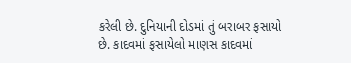કરેલી છે. દુનિયાની દોડમાં તું બરાબર ફસાયો છે. કાદવમાં ફસાયેલો માણસ કાદવમાં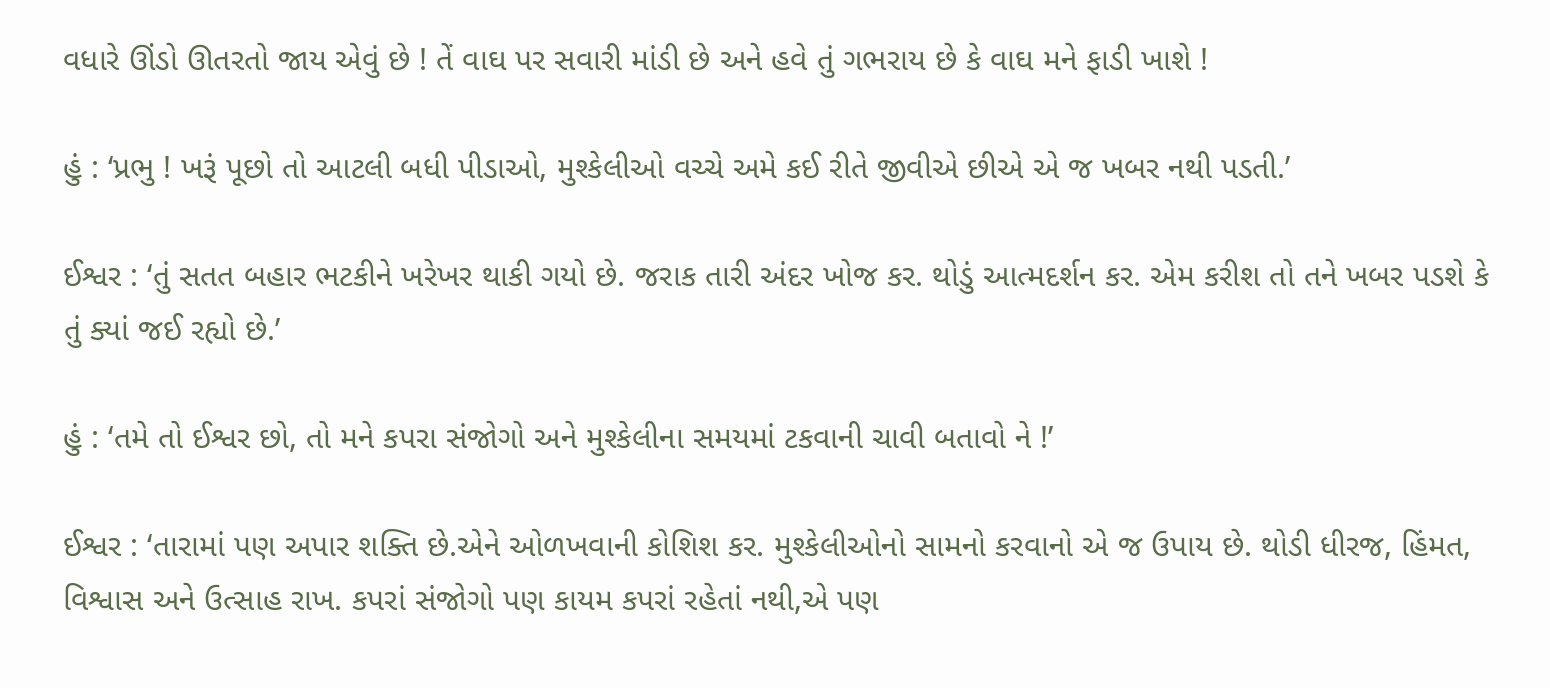વધારે ઊંડો ઊતરતો જાય એવું છે ! તેં વાઘ પર સવારી માંડી છે અને હવે તું ગભરાય છે કે વાઘ મને ફાડી ખાશે !

હું : ‘પ્રભુ ! ખરૂં પૂછો તો આટલી બધી પીડાઓ, મુશ્કેલીઓ વચ્ચે અમે કઈ રીતે જીવીએ છીએ એ જ ખબર નથી પડતી.’

ઈશ્વર : ‘તું સતત બહાર ભટકીને ખરેખર થાકી ગયો છે. જરાક તારી અંદર ખોજ કર. થોડું આત્મદર્શન કર. એમ કરીશ તો તને ખબર પડશે કે તું ક્યાં જઈ રહ્યો છે.’

હું : ‘તમે તો ઈશ્વર છો, તો મને કપરા સંજોગો અને મુશ્કેલીના સમયમાં ટકવાની ચાવી બતાવો ને !’

ઈશ્વર : ‘તારામાં પણ અપાર શક્તિ છે.એને ઓળખવાની કોશિશ કર. મુશ્કેલીઓનો સામનો કરવાનો એ જ ઉપાય છે. થોડી ધીરજ, હિંમત, વિશ્વાસ અને ઉત્સાહ રાખ. કપરાં સંજોગો પણ કાયમ કપરાં રહેતાં નથી,એ પણ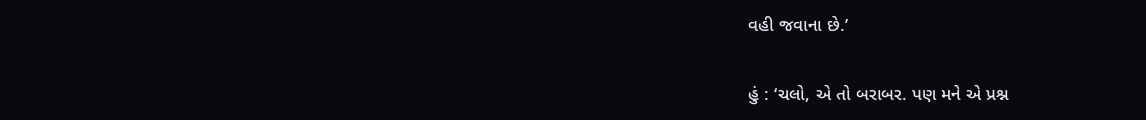વહી જવાના છે.’

હું : ‘ચલો, એ તો બરાબર. પણ મને એ પ્રશ્ન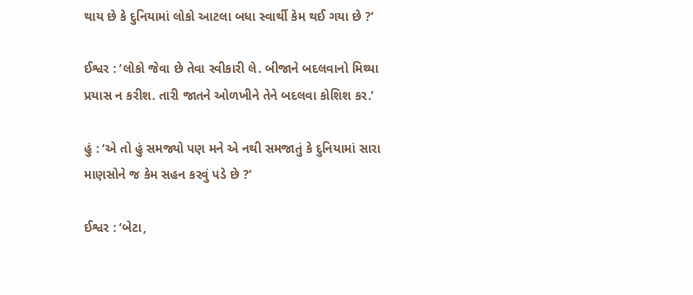થાય છે કે દુનિયામાં લોકો આટલા બધા સ્વાર્થી કેમ થઈ ગયા છે ?’

ઈશ્વર : ‘લોકો જેવા છે તેવા સ્વીકારી લે. બીજાને બદલવાનો મિથ્યા પ્રયાસ ન કરીશ. તારી જાતને ઓળખીને તેને બદલવા કોશિશ કર.’

હું : ‘એ તો હું સમજ્યો પણ મને એ નથી સમજાતું કે દુનિયામાં સારા માણસોને જ કેમ સહન કરવું પડે છે ?’

ઈશ્વર : ‘બેટા,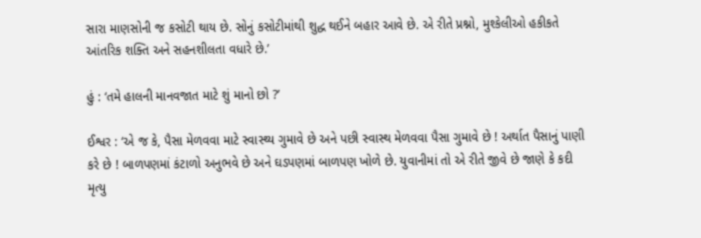સારા માણસોની જ કસોટી થાય છે. સોનું કસોટીમાંથી શુદ્ધ થઈને બહાર આવે છે. એ રીતે પ્રશ્નો, મુશ્કેલીઓ હકીકતે આંતરિક શક્તિ અને સહનશીલતા વધારે છે.’

હું : ‘તમે હાલની માનવજાત માટે શું માનો છો ?’

ઈશ્વર : ‘એ જ કે, પૈસા મેળવવા માટે સ્વાસ્થ્ય ગુમાવે છે અને પછી સ્વાસ્થ મેળવવા પૈસા ગુમાવે છે ! અર્થાત પૈસાનું પાણી કરે છે ! બાળપણમાં કંટાળો અનુભવે છે અને ઘડપણમાં બાળપણ ખોળે છે. યુવાનીમાં તો એ રીતે જીવે છે જાણે કે કદી મૃત્યુ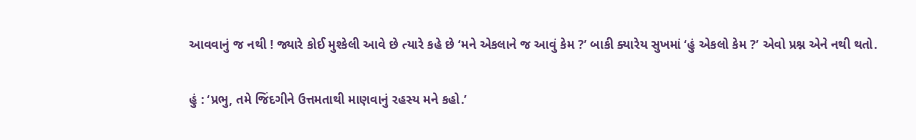આવવાનું જ નથી ! જ્યારે કોઈ મુશ્કેલી આવે છે ત્યારે કહે છે ‘મને એકલાને જ આવું કેમ ?’ બાકી ક્યારેય સુખમાં ‘હું એકલો કેમ ?’ એવો પ્રશ્ન એને નથી થતો.

હું : ‘પ્રભુ, તમે જિંદગીને ઉત્તમતાથી માણવાનું રહસ્ય મને કહો.’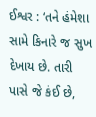ઈશ્વર : ‘તને હંમેશા સામે કિનારે જ સુખ દેખાય છે. તારી પાસે જે કંઈ છે,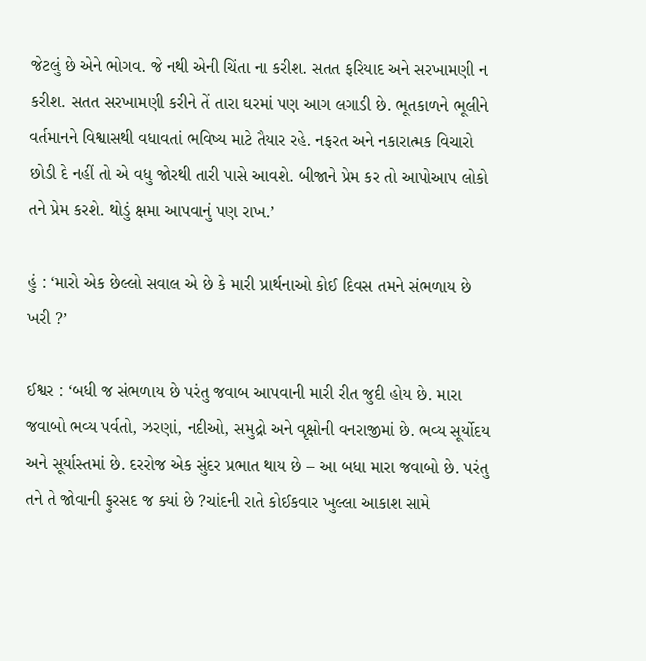જેટલું છે એને ભોગવ. જે નથી એની ચિંતા ના કરીશ. સતત ફરિયાદ અને સરખામણી ન કરીશ. સતત સરખામણી કરીને તેં તારા ઘરમાં પણ આગ લગાડી છે. ભૂતકાળને ભૂલીને વર્તમાનને વિશ્વાસથી વધાવતાં ભવિષ્ય માટે તૈયાર રહે. નફરત અને નકારાત્મક વિચારો છોડી દે નહીં તો એ વધુ જોરથી તારી પાસે આવશે. બીજાને પ્રેમ કર તો આપોઆપ લોકો તને પ્રેમ કરશે. થોડું ક્ષમા આપવાનું પણ રાખ.’

હું : ‘મારો એક છેલ્લો સવાલ એ છે કે મારી પ્રાર્થનાઓ કોઈ દિવસ તમને સંભળાય છે ખરી ?’

ઈશ્વર : ‘બધી જ સંભળાય છે પરંતુ જવાબ આપવાની મારી રીત જુદી હોય છે. મારા જવાબો ભવ્ય પર્વતો, ઝરણાં, નદીઓ, સમુદ્રો અને વૃક્ષોની વનરાજીમાં છે. ભવ્ય સૂર્યોદય અને સૂર્યાસ્તમાં છે. દરરોજ એક સુંદર પ્રભાત થાય છે – આ બધા મારા જવાબો છે. પરંતુ તને તે જોવાની ફુરસદ જ ક્યાં છે ?ચાંદની રાતે કોઈકવાર ખુલ્લા આકાશ સામે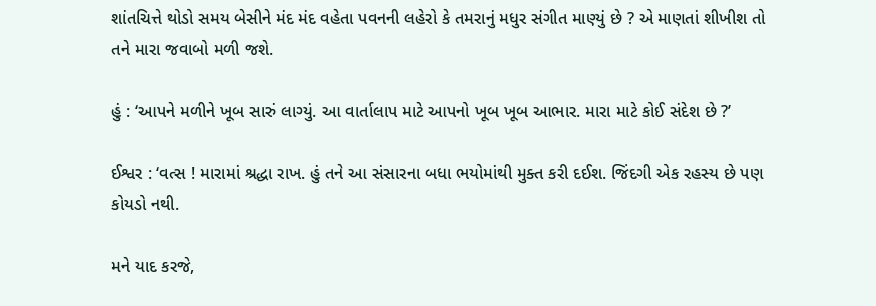શાંતચિત્તે થોડો સમય બેસીને મંદ મંદ વહેતા પવનની લહેરો કે તમરાનું મધુર સંગીત માણ્યું છે ? એ માણતાં શીખીશ તો તને મારા જવાબો મળી જશે.

હું : ‘આપને મળીને ખૂબ સારું લાગ્યું. આ વાર્તાલાપ માટે આપનો ખૂબ ખૂબ આભાર. મારા માટે કોઈ સંદેશ છે ?’

ઈશ્વર : ‘વત્સ ! મારામાં શ્રદ્ધા રાખ. હું તને આ સંસારના બધા ભયોમાંથી મુક્ત કરી દઈશ. જિંદગી એક રહસ્ય છે પણ કોયડો નથી.

મને યાદ કરજે,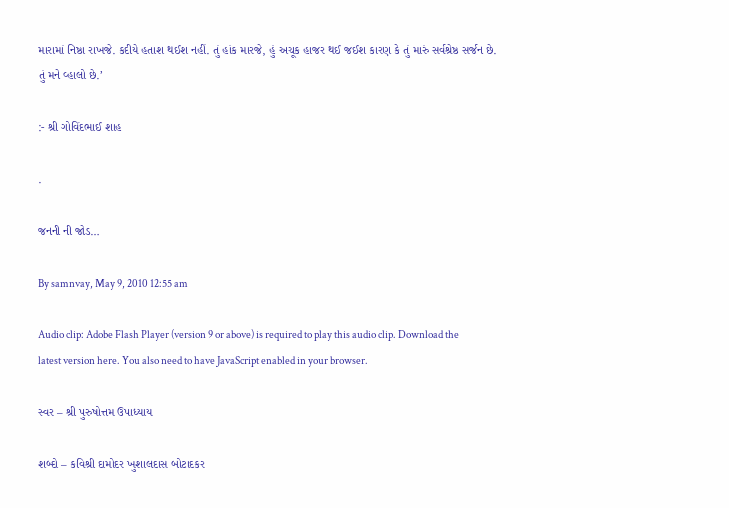મારામાં નિષ્ઠા રાખજે. કદીયે હતાશ થઈશ નહીં. તું હાંક મારજે, હું અચૂક હાજર થઈ જઈશ કારણ કે તું મારું સર્વશ્રેષ્ઠ સર્જન છે. તું મને વ્હાલો છે.’

:- શ્રી ગોવિંદભાઈ શાહ

.

જનની ની જોડ…

By samnvay, May 9, 2010 12:55 am

Audio clip: Adobe Flash Player (version 9 or above) is required to play this audio clip. Download the latest version here. You also need to have JavaScript enabled in your browser.

સ્વર – શ્રી પુરુષોત્તમ ઉપાધ્યાય

શબ્દો – કવિશ્રી દામોદર ખુશાલદાસ બોટાદકર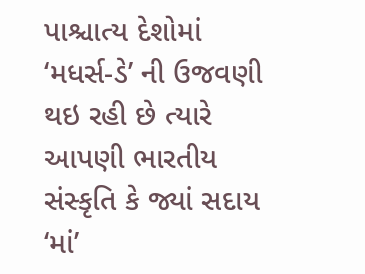પાશ્ચાત્ય દેશોમાં ‘મધર્સ-ડે’ ની ઉજવણી થઇ રહી છે ત્યારે આપણી ભારતીય સંસ્કૃતિ કે જ્યાં સદાય ‘માં’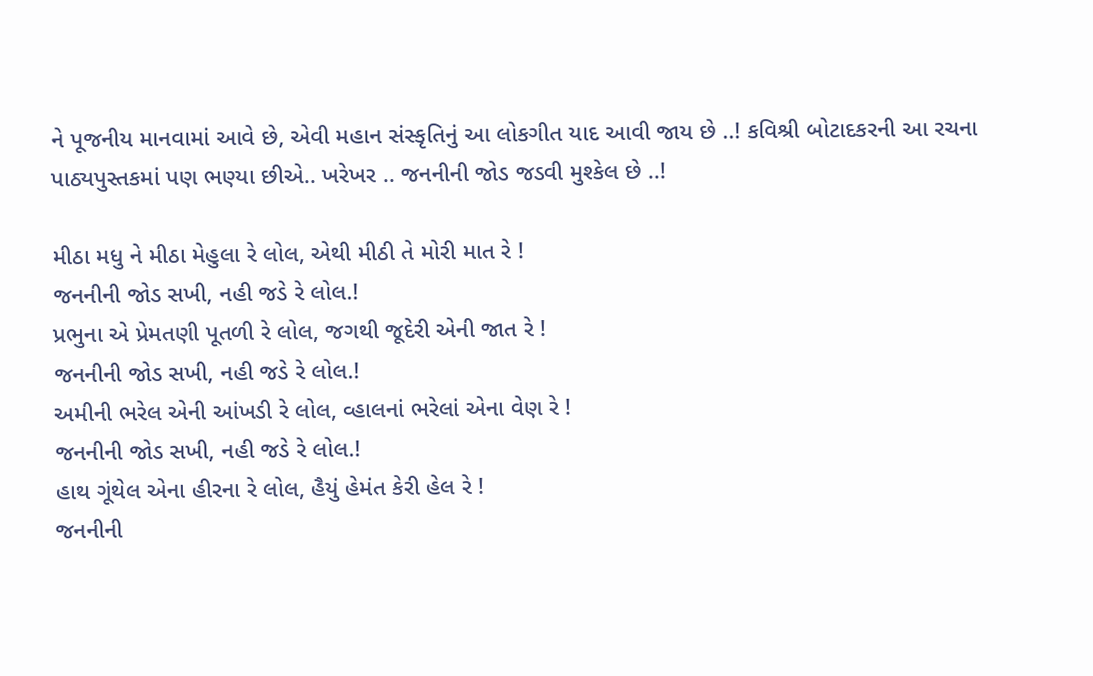ને પૂજનીય માનવામાં આવે છે, એવી મહાન સંસ્કૃતિનું આ લોકગીત યાદ આવી જાય છે ..! કવિશ્રી બોટાદકરની આ રચના પાઠ્યપુસ્તકમાં પણ ભણ્યા છીએ.. ખરેખર .. જનનીની જોડ જડવી મુશ્કેલ છે ..!

મીઠા મધુ ને મીઠા મેહુલા રે લોલ, એથી મીઠી તે મોરી માત રે !
જનનીની જોડ સખી, નહી જડે રે લોલ.!
પ્રભુના એ પ્રેમતણી પૂતળી રે લોલ, જગથી જૂદેરી એની જાત રે !
જનનીની જોડ સખી, નહી જડે રે લોલ.!
અમીની ભરેલ એની આંખડી રે લોલ, વ્હાલનાં ભરેલાં એના વેણ રે !
જનનીની જોડ સખી, નહી જડે રે લોલ.!
હાથ ગૂંથેલ એના હીરના રે લોલ, હૈયું હેમંત કેરી હેલ રે !
જનનીની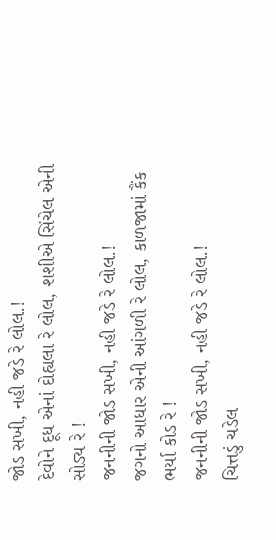જોડ સખી, નહી જડે રે લોલ.!
દેવોને દૂધ એનાં દોહ્યલા રે લોલ, શશીએ સિંચેલ એની સોડ્ય રે !
જનનીની જોડ સખી, નહી જડે રે લોલ.!
જગનો આધાર એની આંગળી રે લોલ, કાળજામાં કૈંક ભર્યા કોડ રે !
જનનીની જોડ સખી, નહી જડે રે લોલ.!
ચિત્તડું ચડેલ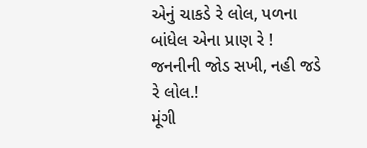એનું ચાકડે રે લોલ, પળના બાંધેલ એના પ્રાણ રે !
જનનીની જોડ સખી, નહી જડે રે લોલ.!
મૂંગી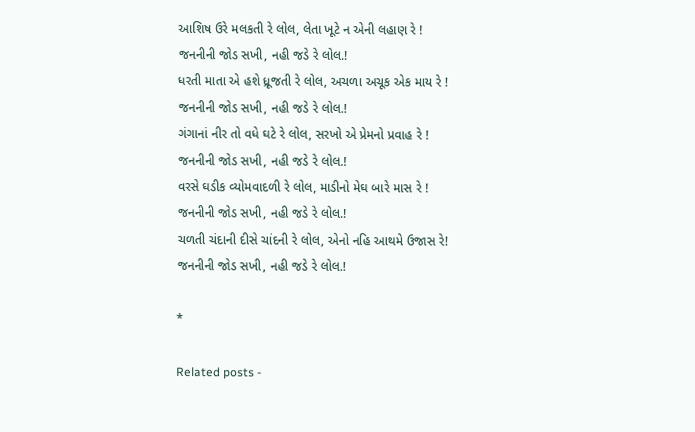આશિષ ઉરે મલકતી રે લોલ, લેતા ખૂટે ન એની લહાણ રે !
જનનીની જોડ સખી, નહી જડે રે લોલ.!
ધરતી માતા એ હશે ધ્રૂજતી રે લોલ, અચળા અચૂક એક માય રે !
જનનીની જોડ સખી, નહી જડે રે લોલ.!
ગંગાનાં નીર તો વધે ઘટે રે લોલ, સરખો એ પ્રેમનો પ્રવાહ રે !
જનનીની જોડ સખી, નહી જડે રે લોલ.!
વરસે ઘડીક વ્યોમવાદળી રે લોલ, માડીનો મેઘ બારે માસ રે !
જનનીની જોડ સખી, નહી જડે રે લોલ.!
ચળતી ચંદાની દીસે ચાંદની રે લોલ, એનો નહિ આથમે ઉજાસ રે!
જનનીની જોડ સખી, નહી જડે રે લોલ.!

*

Related posts -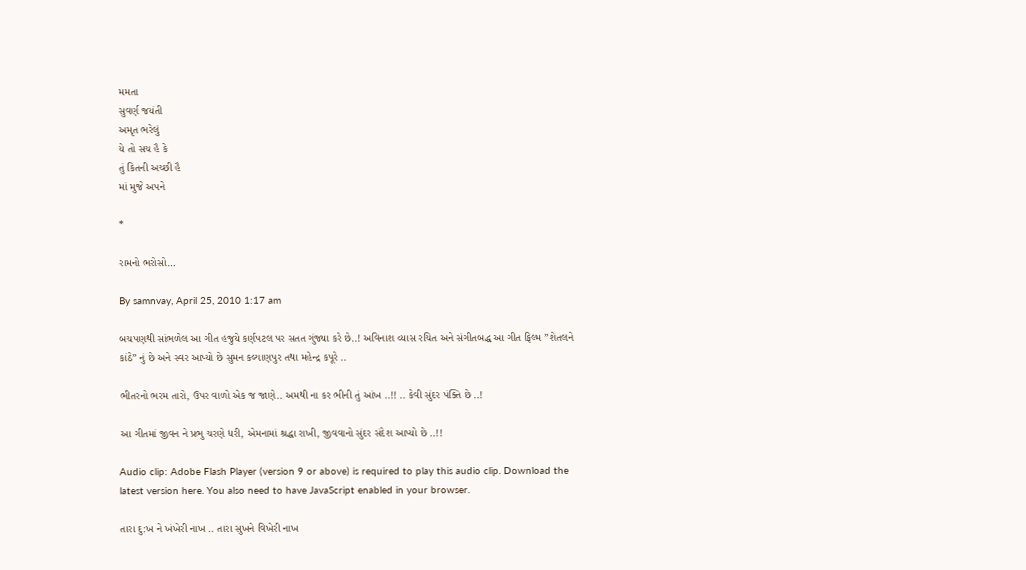મમતા
સુવર્ણ જયંતી
અમૃત ભરેલું
યે તો સચ હૈ કે
તું કિતની અચ્છી હૈ
માં મુજે અપને

*

રામનો ભરોસો…

By samnvay, April 25, 2010 1:17 am

બચપણથી સાંભળેલ આ ગીત હજુયે કર્ણપટલ પર સતત ગુંજ્યા કરે છે..! અવિનાશ વ્યાસ રચિત અને સંગીતબદ્ધ આ ગીત ફિલ્મ ”શેતલને કાંઠે” નું છે અને સ્વર આપ્યો છે સુમન કલ્યાણપુર તથા મહેન્દ્ર કપૂરે ..

ભીતરનો ભરમ તારો, ઉપર વાળો એક જ જાણે.. અમથી ના કર ભીની તું આંખ ..!! .. કેવી સુંદર પંક્તિ છે ..!

આ ગીતમાં જીવન ને પ્રભુ ચરણે ધરી, એમનામાં શ્રદ્ધા રાખી, જીવવાનો સુંદર સંદેશ આપ્યો છે ..!!

Audio clip: Adobe Flash Player (version 9 or above) is required to play this audio clip. Download the latest version here. You also need to have JavaScript enabled in your browser.

તારા દુ:ખ ને ખંખેરી નાખ .. તારા સુખને વિખેરી નાખ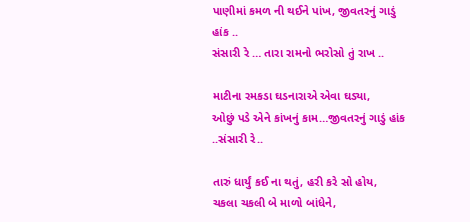પાણીમાં કમળ ની થઈને પાંખ, જીવતરનું ગાડું હાંક ..
સંસારી રે … તારા રામનો ભરોસો તું રાખ ..

માટીના રમકડા ઘડનારાએ એવા ઘડ્યા,
ઓછું પડે એને કાંખનું કામ…જીવતરનું ગાડું હાંક ..સંસારી રે..

તારું ધાર્યું કઈ ના થતું, હરી કરે સો હોય,
ચકલા ચકલી બે માળો બાંધેને,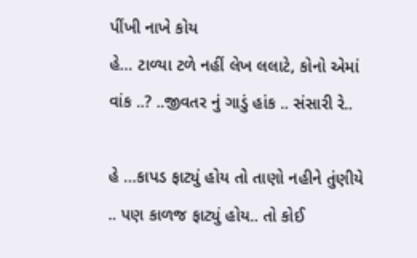પીંખી નાખે કોય
હે… ટાળ્યા ટળે નહીં લેખ લલાટે, કોનો એમાં વાંક ..? ..જીવતર નું ગાડું હાંક .. સંસારી રે..

હે …કાપડ ફાટ્યું હોય તો તાણો નહીને તુંણીયે .. પણ કાળજ ફાટ્યું હોય.. તો કોઈ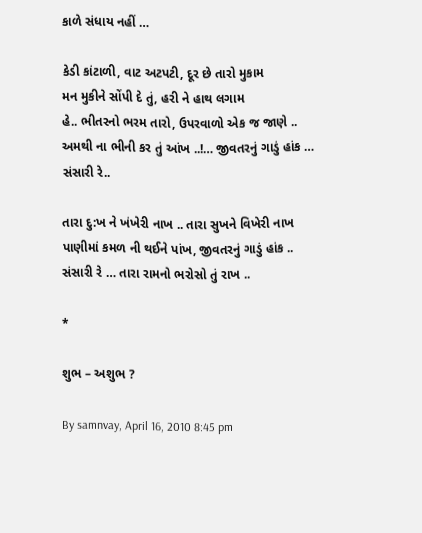કાળે સંધાય નહીં …

કેડી કાંટાળી, વાટ અટપટી, દૂર છે તારો મુકામ
મન મુકીને સોંપી દે તું, હરી ને હાથ લગામ
હે.. ભીતરનો ભરમ તારો, ઉપરવાળો એક જ જાણે ..
અમથી ના ભીની કર તું આંખ ..!… જીવતરનું ગાડું હાંક … સંસારી રે..

તારા દુ:ખ ને ખંખેરી નાખ .. તારા સુખને વિખેરી નાખ
પાણીમાં કમળ ની થઈને પાંખ, જીવતરનું ગાડું હાંક ..
સંસારી રે … તારા રામનો ભરોસો તું રાખ ..

*

શુભ – અશુભ ?

By samnvay, April 16, 2010 8:45 pm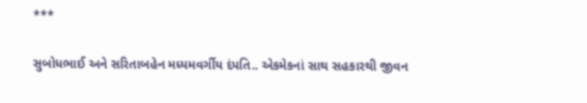***

સુબોધભાઈ અને સરિતાબહેન મધ્યમવર્ગીય દંપતિ.. એકમેકનાં સાથ સહકારથી જીવન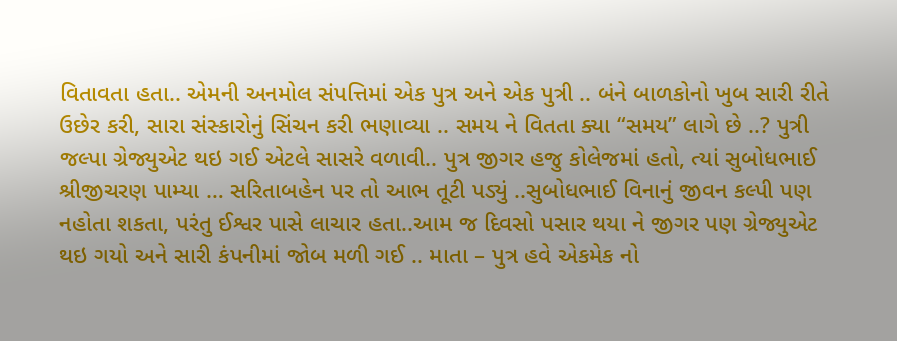વિતાવતા હતા.. એમની અનમોલ સંપત્તિમાં એક પુત્ર અને એક પુત્રી .. બંને બાળકોનો ખુબ સારી રીતે ઉછેર કરી, સારા સંસ્કારોનું સિંચન કરી ભણાવ્યા .. સમય ને વિતતા ક્યા “સમય” લાગે છે ..? પુત્રી જલ્પા ગ્રેજ્યુએટ થઇ ગઈ એટલે સાસરે વળાવી.. પુત્ર જીગર હજુ કોલેજમાં હતો, ત્યાં સુબોધભાઈ શ્રીજીચરણ પામ્યા … સરિતાબહેન પર તો આભ તૂટી પડ્યું ..સુબોધભાઈ વિનાનું જીવન કલ્પી પણ નહોતા શકતા, પરંતુ ઈશ્વર પાસે લાચાર હતા..આમ જ દિવસો પસાર થયા ને જીગર પણ ગ્રેજ્યુએટ થઇ ગયો અને સારી કંપનીમાં જોબ મળી ગઈ .. માતા – પુત્ર હવે એકમેક નો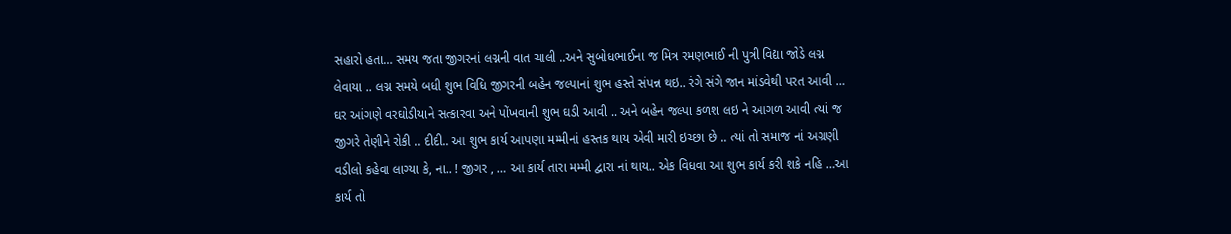સહારો હતા… સમય જતા જીગરનાં લગ્નની વાત ચાલી ..અને સુબોધભાઈના જ મિત્ર રમણભાઈ ની પુત્રી વિદ્યા જોડે લગ્ન લેવાયા .. લગ્ન સમયે બધી શુભ વિધિ જીગરની બહેન જલ્પાનાં શુભ હસ્તે સંપન્ન થઇ.. રંગે સંગે જાન માંડવેથી પરત આવી … ઘર આંગણે વરઘોડીયાને સત્કારવા અને પોંખવાની શુભ ઘડી આવી .. અને બહેન જલ્પા કળશ લઇ ને આગળ આવી ત્યાં જ જીગરે તેણીને રોકી .. દીદી.. આ શુભ કાર્ય આપણા મમ્મીનાં હસ્તક થાય એવી મારી ઇચ્છા છે .. ત્યાં તો સમાજ નાં અગ્રણી વડીલો કહેવા લાગ્યા કે, ના.. ! જીગર , … આ કાર્ય તારા મમ્મી દ્વારા નાં થાય.. એક વિધવા આ શુભ કાર્ય કરી શકે નહિ …આ કાર્ય તો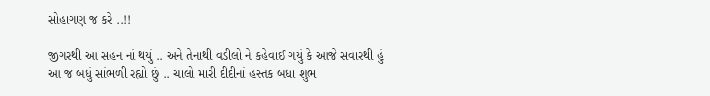સોહાગણ જ કરે ..!!

જીગરથી આ સહન નાં થયું .. અને તેનાથી વડીલો ને કહેવાઈ ગયું કે આજે સવારથી હું આ જ બધું સાંભળી રહ્યો છું .. ચાલો મારી દીદીનાં હસ્તક બધા શુભ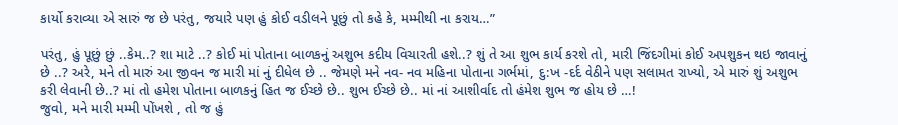કાર્યો કરાવ્યા એ સારું જ છે પરંતુ, જયારે પણ હું કોઈ વડીલને પૂછું તો કહે કે, મમ્મીથી ના કરાય…”

પરંતુ, હું પૂછું છું ..કેમ..? શા માટે ..? કોઈ માં પોતાના બાળકનું અશુભ કદીય વિચારતી હશે..? શું તે આ શુભ કાર્ય કરશે તો, મારી જિંદગીમાં કોઈ અપશુકન થઇ જાવાનું છે ..? અરે, મને તો મારું આ જીવન જ મારી માં નું દીધેલ છે .. જેમણે મને નવ- નવ મહિના પોતાના ગર્ભમાં, દુ:ખ -દર્દ વેઠીને પણ સલામત રાખ્યો, એ મારું શું અશુભ કરી લેવાની છે..? માં તો હમેશ પોતાના બાળકનું હિત જ ઈચ્છે છે.. શુભ ઈચ્છે છે.. માં નાં આશીર્વાદ તો હંમેશ શુભ જ હોય છે …!
જુવો, મને મારી મમ્મી પોંખશે , તો જ હું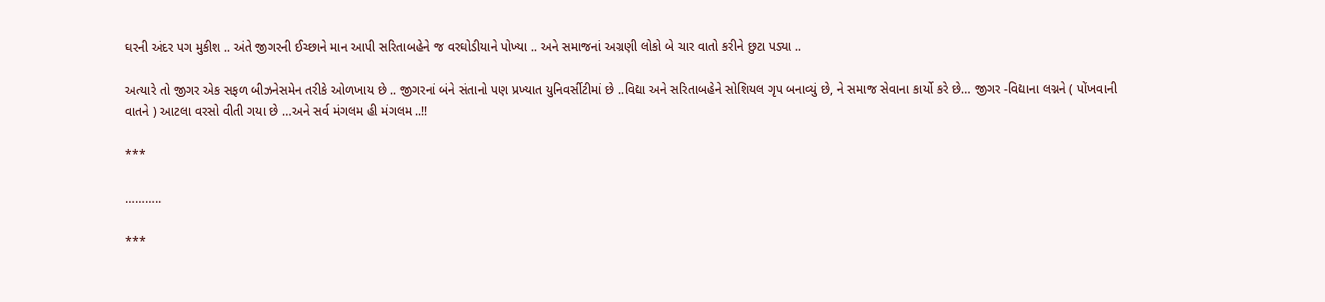ઘરની અંદર પગ મુકીશ .. અંતે જીગરની ઈચ્છાને માન આપી સરિતાબહેને જ વરઘોડીયાને પોખ્યા .. અને સમાજનાં અગ્રણી લોકો બે ચાર વાતો કરીને છુટા પડ્યા ..

અત્યારે તો જીગર એક સફળ બીઝનેસમેન તરીકે ઓળખાય છે .. જીગરનાં બંને સંતાનો પણ પ્રખ્યાત યુનિવર્સીટીમાં છે ..વિદ્યા અને સરિતાબહેને સોશિયલ ગૃપ બનાવ્યું છે, ને સમાજ સેવાના કાર્યો કરે છે… જીગર -વિદ્યાના લગ્નને ( પોંખવાની વાતને ) આટલા વરસો વીતી ગયા છે …અને સર્વ મંગલમ હી મંગલમ ..!!

***

………..

***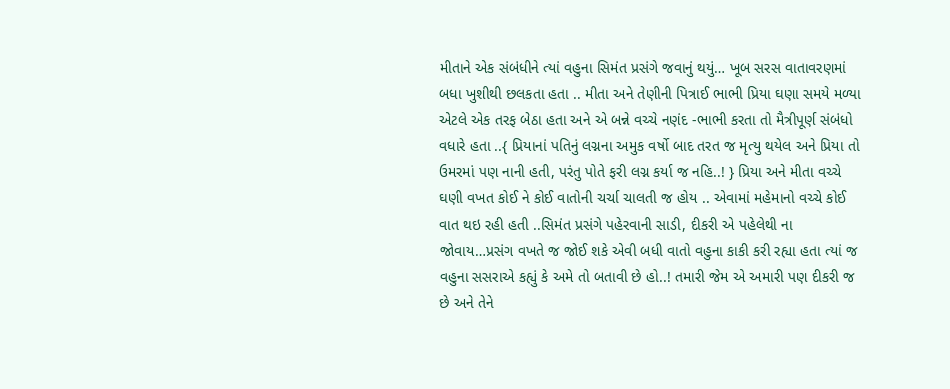મીતાને એક સંબંધીને ત્યાં વહુના સિમંત પ્રસંગે જવાનું થયું… ખૂબ સરસ વાતાવરણમાં બધા ખુશીથી છલકતા હતા .. મીતા અને તેણીની પિત્રાઈ ભાભી પ્રિયા ઘણા સમયે મળ્યા એટલે એક તરફ બેઠા હતા અને એ બન્ને વચ્ચે નણંદ -ભાભી કરતા તો મૈત્રીપૂર્ણ સંબંધો વધારે હતા ..{ પ્રિયાનાં પતિનું લગ્નના અમુક વર્ષો બાદ તરત જ મૃત્યુ થયેલ અને પ્રિયા તો ઉમરમાં પણ નાની હતી, પરંતુ પોતે ફરી લગ્ન કર્યા જ નહિ..! } પ્રિયા અને મીતા વચ્ચે ઘણી વખત કોઈ ને કોઈ વાતોની ચર્ચા ચાલતી જ હોય .. એવામાં મહેમાનો વચ્ચે કોઈ વાત થઇ રહી હતી ..સિમંત પ્રસંગે પહેરવાની સાડી, દીકરી એ પહેલેથી ના જોવાય…પ્રસંગ વખતે જ જોઈ શકે એવી બધી વાતો વહુના કાકી કરી રહ્યા હતા ત્યાં જ વહુના સસરાએ કહ્યું કે અમે તો બતાવી છે હો..! તમારી જેમ એ અમારી પણ દીકરી જ છે અને તેને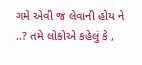ગમે એવી જ લેવાની હોય ને ..? તમે લોકોએ કહેલું કે ,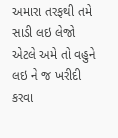અમારા તરફથી તમે સાડી લઇ લેજો એટલે અમે તો વહુને લઇ ને જ ખરીદી કરવા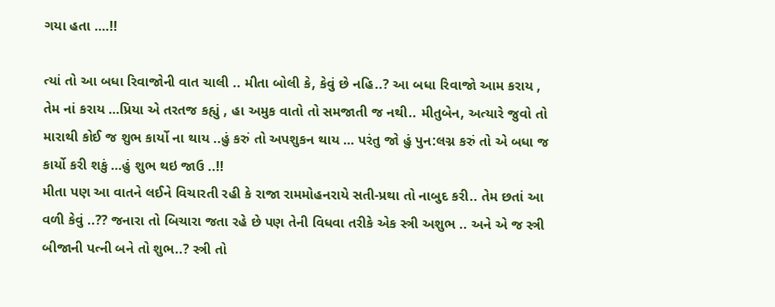ગયા હતા ….!!

ત્યાં તો આ બધા રિવાજોની વાત ચાલી .. મીતા બોલી કે, કેવું છે નહિ..? આ બધા રિવાજો આમ કરાય , તેમ નાં કરાય …પ્રિયા એ તરતજ કહ્યું , હા અમુક વાતો તો સમજાતી જ નથી.. મીતુબેન, અત્યારે જુવો તો મારાથી કોઈ જ શુભ કાર્યો ના થાય ..હું કરું તો અપશુકન થાય … પરંતુ જો હું પુન:લગ્ન કરું તો એ બધા જ કાર્યો કરી શકું …હું શુભ થઇ જાઉ ..!!
મીતા પણ આ વાતને લઈને વિચારતી રહી કે રાજા રામમોહનરાયે સતી-પ્રથા તો નાબુદ કરી.. તેમ છતાં આ વળી કેવું ..?? જનારા તો બિચારા જતા રહે છે પણ તેની વિધવા તરીકે એક સ્ત્રી અશુભ .. અને એ જ સ્ત્રી બીજાની પત્ની બને તો શુભ..? સ્ત્રી તો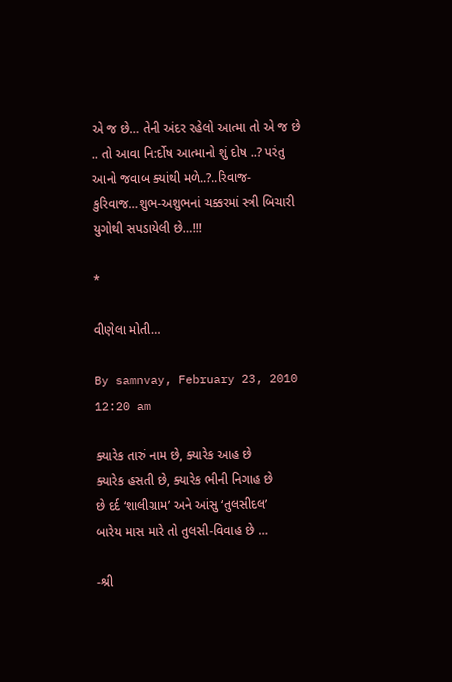એ જ છે… તેની અંદર રહેલો આત્મા તો એ જ છે .. તો આવા નિ:ર્દોષ આત્માનો શું દોષ ..? પરંતુ આનો જવાબ ક્યાંથી મળે..?..રિવાજ-કુરિવાજ…શુભ-અશુભનાં ચક્કરમાં સ્ત્રી બિચારી યુગોથી સપડાયેલી છે…!!!

*

વીણેલા મોતી…

By samnvay, February 23, 2010 12:20 am

ક્યારેક તારું નામ છે, ક્યારેક આહ છે
ક્યારેક હસતી છે, ક્યારેક ભીની નિગાહ છે
છે દર્દ ‘શાલીગ્રામ’ અને આંસુ ‘તુલસીદલ’
બારેય માસ મારે તો તુલસી-વિવાહ છે …

-શ્રી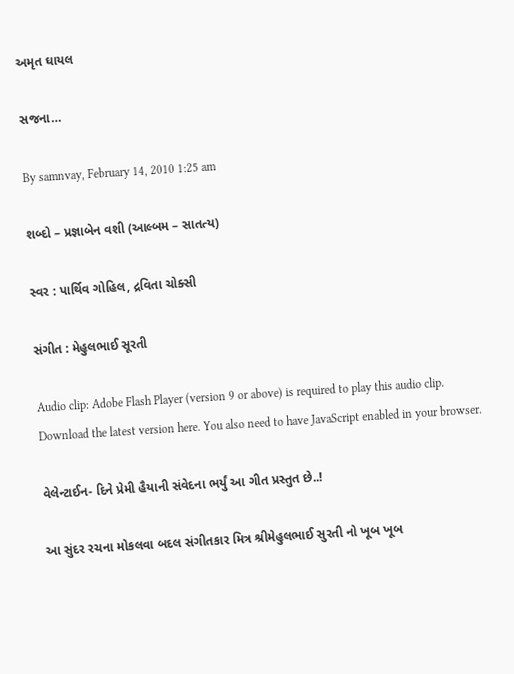અમૃત ઘાયલ

સજના…

By samnvay, February 14, 2010 1:25 am

શબ્દો – પ્રજ્ઞાબેન વશી (આલ્બમ – સાતત્ય)

સ્વર : પાર્થિવ ગોહિલ, દ્રવિતા ચોક્સી

સંગીત : મેહુલભાઈ સૂરતી

Audio clip: Adobe Flash Player (version 9 or above) is required to play this audio clip. Download the latest version here. You also need to have JavaScript enabled in your browser.

વેલેન્ટાઈન- દિને પ્રેમી હૈયાની સંવેદના ભર્યું આ ગીત પ્રસ્તુત છે..!

આ સુંદર રચના મોકલવા બદલ સંગીતકાર મિત્ર શ્રીમેહુલભાઈ સુરતી નો ખૂબ ખૂબ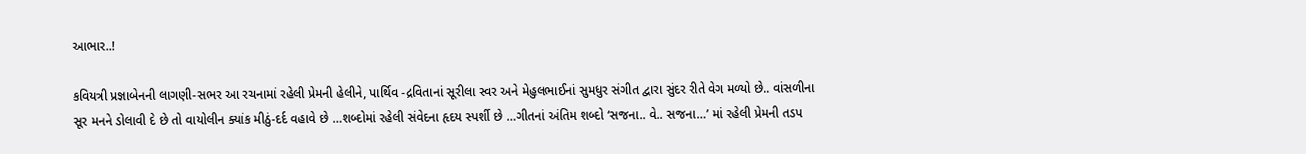આભાર..!

કવિયત્રી પ્રજ્ઞાબેનની લાગણી-સભર આ રચનામાં રહેલી પ્રેમની હેલીને, પાર્થિવ -દ્રવિતાનાં સૂરીલા સ્વર અને મેહુલભાઈનાં સુમધુર સંગીત દ્વારા સુંદર રીતે વેગ મળ્યો છે.. વાંસળીના સૂર મનને ડોલાવી દે છે તો વાયોલીન ક્યાંક મીઠું-દર્દ વહાવે છે …શબ્દોમાં રહેલી સંવેદના હૃદય સ્પર્શી છે …ગીતનાં અંતિમ શબ્દો ‘સજના.. વે.. સજના…’ માં રહેલી પ્રેમની તડપ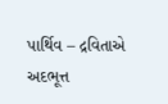પાર્થિવ – દ્રવિતાએ અદભૂત્ત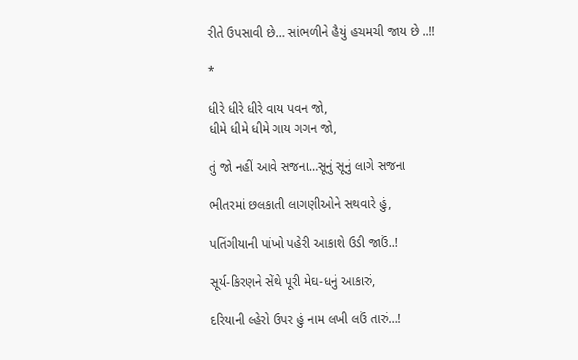રીતે ઉપસાવી છે… સાંભળીને હૈયું હચમચી જાય છે ..!!

*

ધીરે ધીરે ધીરે વાય પવન જો,
ધીમે ધીમે ધીમે ગાય ગગન જો,

તું જો નહીં આવે સજના…સૂનું સૂનું લાગે સજના

ભીતરમાં છલકાતી લાગણીઓને સથવારે હું,

પતિંગીયાની પાંખો પહેરી આકાશે ઉડી જાઉં..!

સૂર્ય-કિરણને સેંથે પૂરી મેઘ-ધનું આકારું,

દરિયાની લ્હેરો ઉપર હું નામ લખી લઉં તારું…!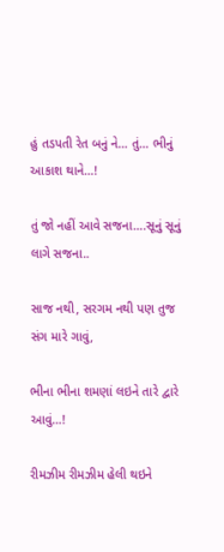હું તડપતી રેત બનું ને… તું… ભીનું આકાશ થાને…!

તું જો નહીં આવે સજના….સૂનું સૂનું લાગે સજના..

સાજ નથી, સરગમ નથી પણ તુજ સંગ મારે ગાવું,

ભીના ભીના શમણાં લઇને તારે દ્વારે આવું…!

રીમઝીમ રીમઝીમ હેલી થઇને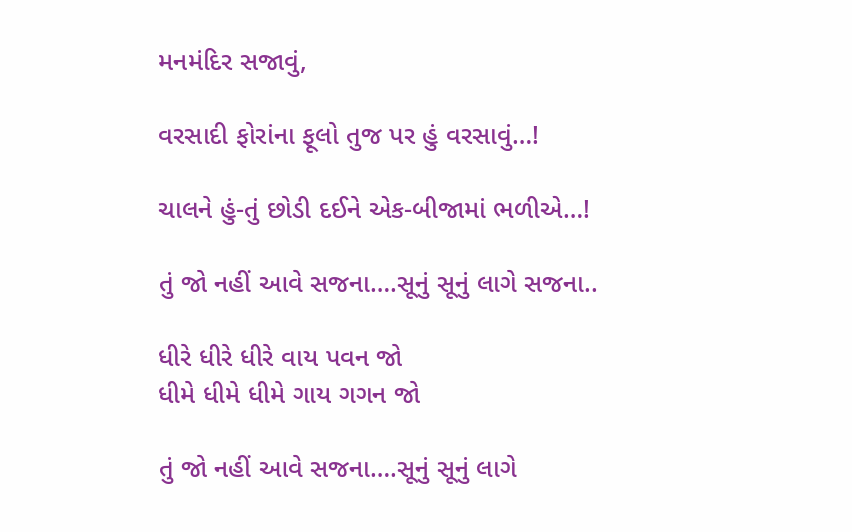મનમંદિર સજાવું,

વરસાદી ફોરાંના ફૂલો તુજ પર હું વરસાવું…!

ચાલને હું-તું છોડી દઈને એક-બીજામાં ભળીએ…!

તું જો નહીં આવે સજના….સૂનું સૂનું લાગે સજના..

ધીરે ધીરે ધીરે વાય પવન જો
ધીમે ધીમે ધીમે ગાય ગગન જો

તું જો નહીં આવે સજના….સૂનું સૂનું લાગે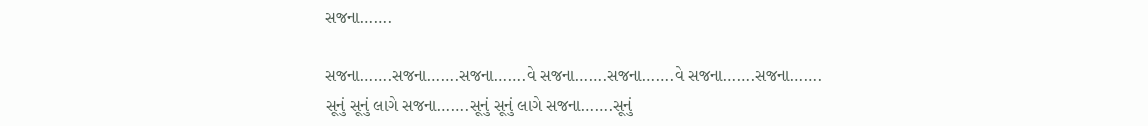સજના…….

સજના…….સજના…….સજના…….વે સજના…….સજના…….વે સજના…….સજના…….
સૂનું સૂનું લાગે સજના…….સૂનું સૂનું લાગે સજના…….સૂનું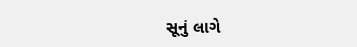સૂનું લાગે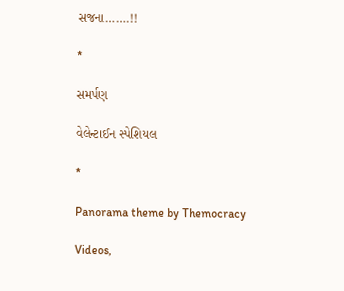સજના…….!!

*

સમર્પણ

વેલેન્ટાઈન સ્પેશિયલ

*

Panorama theme by Themocracy

Videos,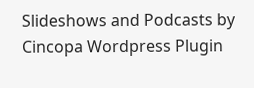Slideshows and Podcasts by Cincopa Wordpress Plugin